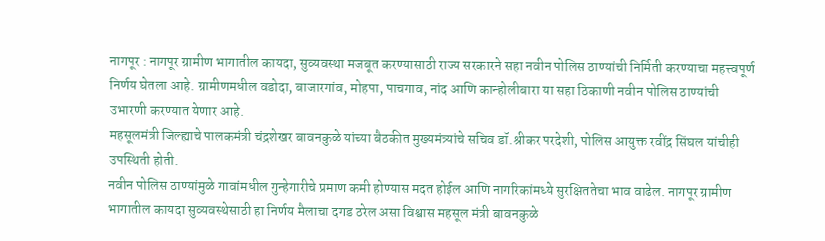नागपूर : नागपूर ग्रामीण भागातील कायदा, सुव्यवस्था मजबूत करण्यासाठी राज्य सरकारने सहा नवीन पोलिस ठाण्यांची निर्मिती करण्याचा महत्त्वपूर्ण निर्णय घेतला आहे. ग्रामीणमधील वडोदा, बाजारगांव, मोहपा, पाचगाव, नांद आणि कान्होलीबारा या सहा ठिकाणी नवीन पोलिस ठाण्यांची उभारणी करण्यात येणार आहे.
महसूलमंत्री जिल्ह्याचे पालकमंत्री चंद्रशेखर बावनकुळे यांच्या बैठकीत मुख्यमंत्र्यांचे सचिव डॉ.श्रीकर परदेशी, पोलिस आयुक्त रवींद्र सिंघल यांचीही उपस्थिती होती.
नवीन पोलिस ठाण्यांमुळे गावांमधील गुन्हेगारीचे प्रमाण कमी होण्यास मदत होईल आणि नागरिकांमध्ये सुरक्षिततेचा भाव वाढेल. नागपूर ग्रामीण भागातील कायदा सुव्यवस्थेसाठी हा निर्णय मैलाचा दगड ठरेल असा विश्वास महसूल मंत्री बावनकुळे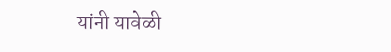यांनी यावेळी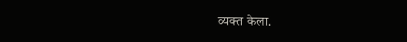व्यक्त केला.